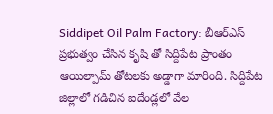Siddipet Oil Palm Factory: బీఆర్ఎస్ ప్రభుత్వం చేసిన కృషి తో సిద్దిపేట ప్రాంతం ఆయిల్పామ్ తోటలకు అడ్డాగా మారింది. సిద్దిపేట జిల్లాలో గడిచిన ఐదేండ్లలో వేల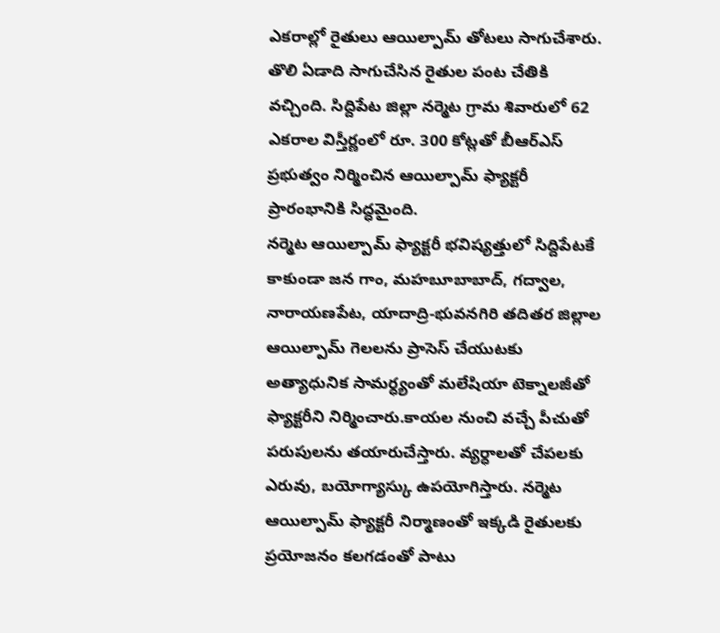ఎకరాల్లో రైతులు ఆయిల్పామ్ తోటలు సాగుచేశారు. తొలి ఏడాది సాగుచేసిన రైతుల పంట చేతికి వచ్చింది. సిద్దిపేట జిల్లా నర్మెట గ్రామ శివారులో 62 ఎకరాల విస్తీర్ణంలో రూ. 300 కోట్లతో బీఆర్ఎస్ ప్రభుత్వం నిర్మించిన ఆయిల్పామ్ ఫ్యాక్టరీ ప్రారంభానికి సిద్ధమైంది.
నర్మెట ఆయిల్పామ్ ఫ్యాక్టరీ భవిష్యత్తులో సిద్దిపేటకే కాకుండా జన గాం, మహబూబాబాద్, గద్వాల, నారాయణపేట, యాదాద్రి-భువనగిరి తదితర జిల్లాల ఆయిల్పామ్ గెలలను ప్రాసెస్ చేయుటకు అత్యాధునిక సామర్ధ్యంతో మలేషియా టెక్నాలజీతో ఫ్యాక్టరీని నిర్మించారు.కాయల నుంచి వచ్చే పీచుతో పరుపులను తయారుచేస్తారు. వ్యర్ధాలతో చేపలకు ఎరువు, బయోగ్యాస్కు ఉపయోగిస్తారు. నర్మెట ఆయిల్పామ్ ఫ్యాక్టరీ నిర్మాణంతో ఇక్కడి రైతులకు ప్రయోజనం కలగడంతో పాటు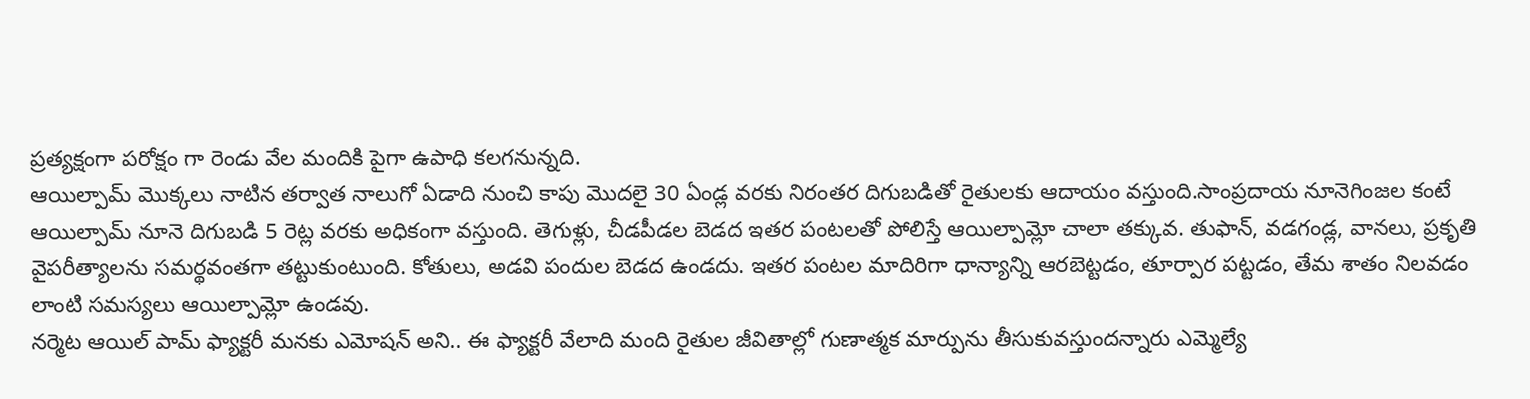ప్రత్యక్షంగా పరోక్షం గా రెండు వేల మందికి పైగా ఉపాధి కలగనున్నది.
ఆయిల్పామ్ మొక్కలు నాటిన తర్వాత నాలుగో ఏడాది నుంచి కాపు మొదలై 30 ఏండ్ల వరకు నిరంతర దిగుబడితో రైతులకు ఆదాయం వస్తుంది.సాంప్రదాయ నూనెగింజల కంటే ఆయిల్పామ్ నూనె దిగుబడి 5 రెట్ల వరకు అధికంగా వస్తుంది. తెగుళ్లు, చీడపీడల బెడద ఇతర పంటలతో పోలిస్తే ఆయిల్పామ్లో చాలా తక్కువ. తుఫాన్, వడగండ్ల, వానలు, ప్రకృతి వైపరీత్యాలను సమర్థవంతగా తట్టుకుంటుంది. కోతులు, అడవి పందుల బెడద ఉండదు. ఇతర పంటల మాదిరిగా ధాన్యాన్ని ఆరబెట్టడం, తూర్పార పట్టడం, తేమ శాతం నిలవడం లాంటి సమస్యలు ఆయిల్పామ్లో ఉండవు.
నర్మెట ఆయిల్ పామ్ ఫ్యాక్టరీ మనకు ఎమోషన్ అని.. ఈ ఫ్యాక్టరీ వేలాది మంది రైతుల జీవితాల్లో గుణాత్మక మార్పును తీసుకువస్తుందన్నారు ఎమ్మెల్యే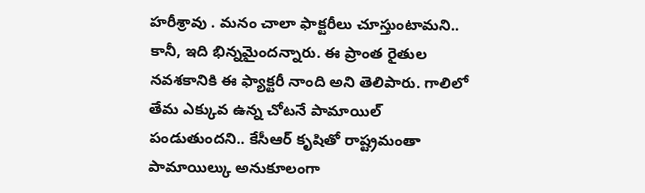హరీశ్రావు . మనం చాలా ఫాక్టరీలు చూస్తుంటామని.. కానీ, ఇది భిన్నమైందన్నారు. ఈ ప్రాంత రైతుల నవశకానికి ఈ ఫ్యాక్టరీ నాంది అని తెలిపారు. గాలిలో తేమ ఎక్కువ ఉన్న చోటనే పామాయిల్ పండుతుందని.. కేసీఆర్ కృషితో రాష్ట్రమంతా పామాయిల్కు అనుకూలంగా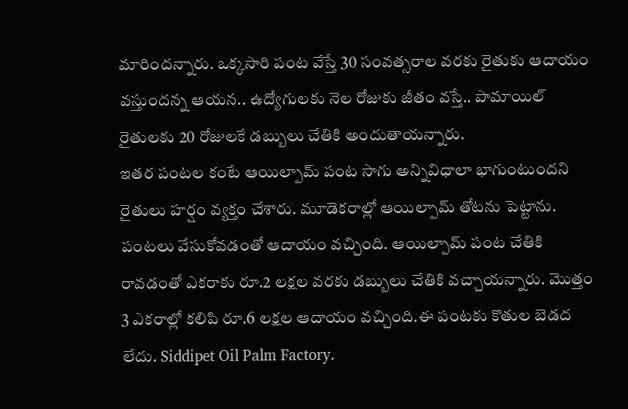మారిందన్నారు. ఒక్కసారి పంట వేస్తే 30 సంవత్సరాల వరకు రైతుకు ఆదాయం వస్తుందన్న ఆయన.. ఉద్యోగులకు నెల రోజుకు జీతం వస్తే.. పామాయిల్ రైతులకు 20 రోజులకే డబ్బులు చేతికి అందుతాయన్నారు.
ఇతర పంటల కంటే ఆయిల్పామ్ పంట సాగు అన్నివిధాలా భాగుంటుందని రైతులు హర్షం వ్యక్తం చేశారు. మూడెకరాల్లో ఆయిల్పామ్ తోటను పెట్టాను. పంటలు వేసుకోవడంతో ఆదాయం వచ్చింది. ఆయిల్పామ్ పంట చేతికి రావడంతో ఎకరాకు రూ.2 లక్షల వరకు డబ్బులు చేతికి వచ్చాయన్నారు. మొత్తం 3 ఎకరాల్లో కలిపి రూ.6 లక్షల ఆదాయం వచ్చింది.ఈ పంటకు కొతుల బెడద లేదు. Siddipet Oil Palm Factory.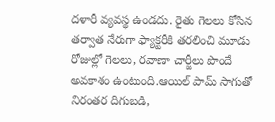దళారీ వ్యవస్థ ఉండదు. రైతు గెలలు కోసిన తర్వాత నేరుగా ఫ్యాక్టరీకి తరలించి మూడు రోజుల్లో గెలలు, రవాణా చార్జీలు పొందే అవకాశం ఉంటుంది.ఆయిల్ పామ్ సాగుతో నిరంతర దిగుబడి,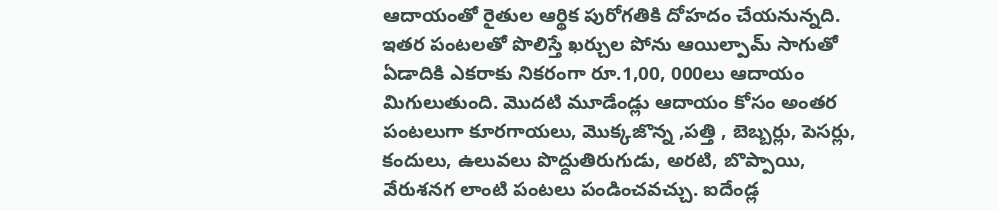ఆదాయంతో రైతుల ఆర్థిక పురోగతికి దోహదం చేయనున్నది. ఇతర పంటలతో పొలిస్తే ఖర్చుల పోను ఆయిల్పామ్ సాగుతో ఏడాదికి ఎకరాకు నికరంగా రూ.1,00, 000లు ఆదాయం మిగులుతుంది. మొదటి మూడేండ్లు ఆదాయం కోసం అంతర పంటలుగా కూరగాయలు, మొక్కజొన్న ,పత్తి , బెబ్బర్లు, పెసర్లు, కందులు, ఉలువలు పొద్దుతిరుగుడు, అరటి, బొప్పాయి, వేరుశనగ లాంటి పంటలు పండించవచ్చు. ఐదేండ్ల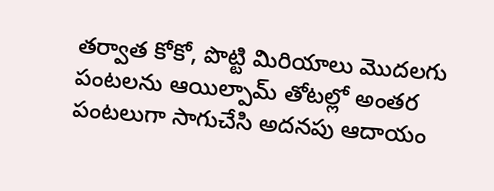తర్వాత కోకో, పొట్టి మిరియాలు మొదలగు పంటలను ఆయిల్పామ్ తోటల్లో అంతర పంటలుగా సాగుచేసి అదనపు ఆదాయం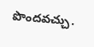పొందవచ్చు.